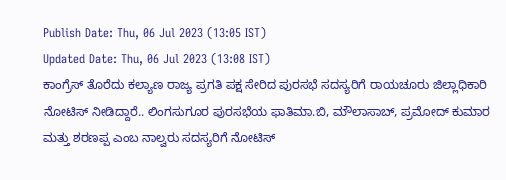Publish Date: Thu, 06 Jul 2023 (13:05 IST)
Updated Date: Thu, 06 Jul 2023 (13:08 IST)
ಕಾಂಗ್ರೆಸ್ ತೊರೆದು ಕಲ್ಯಾಣ ರಾಜ್ಯ ಪ್ರಗತಿ ಪಕ್ಷ ಸೇರಿದ ಪುರಸಭೆ ಸದಸ್ಯರಿಗೆ ರಾಯಚೂರು ಜಿಲ್ಲಾಧಿಕಾರಿ ನೋಟಿಸ್ ನೀಡಿದ್ದಾರೆ.. ಲಿಂಗಸುಗೂರ ಪುರಸಭೆಯ ಫಾತಿಮಾ.ಬಿ, ಮೌಲಾಸಾಬ್, ಪ್ರಮೋದ್ ಕುಮಾರ ಮತ್ತು ಶರಣಪ್ಪ ಎಂಬ ನಾಲ್ವರು ಸದಸ್ಯರಿಗೆ ನೋಟಿಸ್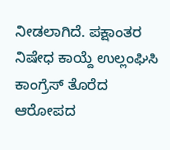ನೀಡಲಾಗಿದೆ. ಪಕ್ಷಾಂತರ ನಿಷೇಧ ಕಾಯ್ದೆ ಉಲ್ಲಂಘಿಸಿ ಕಾಂಗ್ರೆಸ್ ತೊರೆದ ಆರೋಪದ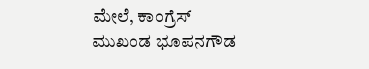ಮೇಲೆ, ಕಾಂಗ್ರೆಸ್ ಮುಖಂಡ ಭೂಪನಗೌಡ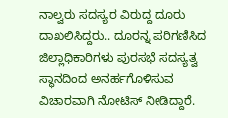ನಾಲ್ವರು ಸದಸ್ಯರ ವಿರುದ್ದ ದೂರು ದಾಖಲಿಸಿದ್ದರು.. ದೂರನ್ನ ಪರಿಗಣಿಸಿದ ಜಿಲ್ಲಾಧಿಕಾರಿಗಳು ಪುರಸಭೆ ಸದಸ್ಯತ್ವ ಸ್ಥಾನದಿಂದ ಅನರ್ಹಗೊಳಿಸುವ ವಿಚಾರವಾಗಿ ನೋಟಿಸ್ ನೀಡಿದ್ದಾರೆ.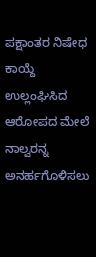ಪಕ್ಷಾಂತರ ನಿಷೇಧ ಕಾಯ್ದೆ ಉಲ್ಲಂಘಿಸಿದ ಆರೋಪದ ಮೇಲೆ ನಾಲ್ವರನ್ನ ಅನರ್ಹಗೊಳಿಸಲು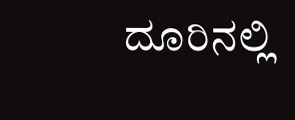ದೂರಿನಲ್ಲಿ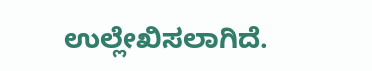ಉಲ್ಲೇಖಿಸಲಾಗಿದೆ.